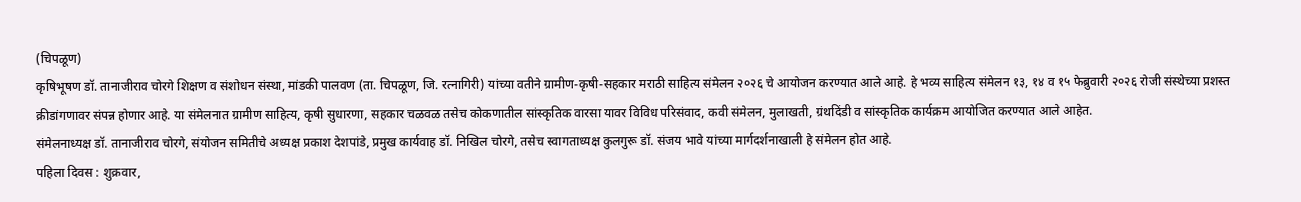(चिपळूण)
कृषिभूषण डॉ. तानाजीराव चोरगे शिक्षण व संशोधन संस्था, मांडकी पालवण (ता. चिपळूण, जि. रत्नागिरी) यांच्या वतीने ग्रामीण-कृषी-सहकार मराठी साहित्य संमेलन २०२६ चे आयोजन करण्यात आले आहे. हे भव्य साहित्य संमेलन १३, १४ व १५ फेब्रुवारी २०२६ रोजी संस्थेच्या प्रशस्त क्रीडांगणावर संपन्न होणार आहे. या संमेलनात ग्रामीण साहित्य, कृषी सुधारणा, सहकार चळवळ तसेच कोकणातील सांस्कृतिक वारसा यावर विविध परिसंवाद, कवी संमेलन, मुलाखती, ग्रंथदिंडी व सांस्कृतिक कार्यक्रम आयोजित करण्यात आले आहेत.
संमेलनाध्यक्ष डॉ. तानाजीराव चोरगे, संयोजन समितीचे अध्यक्ष प्रकाश देशपांडे, प्रमुख कार्यवाह डॉ. निखिल चोरगे, तसेच स्वागताध्यक्ष कुलगुरू डॉ. संजय भावे यांच्या मार्गदर्शनाखाली हे संमेलन होत आहे.
पहिला दिवस : शुक्रवार,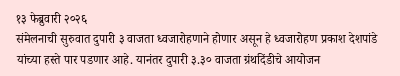१३ फेब्रुवारी २०२६
संमेलनाची सुरुवात दुपारी ३ वाजता ध्वजारोहणाने होणार असून हे ध्वजारोहण प्रकाश देशपांडे यांच्या हस्ते पार पडणार आहे. यानंतर दुपारी ३.३० वाजता ग्रंथदिंडीचे आयोजन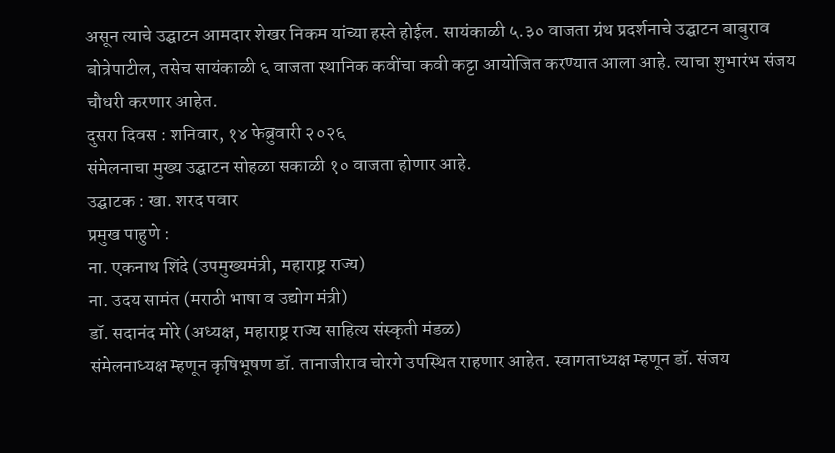असून त्याचे उद्घाटन आमदार शेखर निकम यांच्या हस्ते होईल. सायंकाळी ५.३० वाजता ग्रंथ प्रदर्शनाचे उद्घाटन बाबुराव बोत्रेपाटील, तसेच सायंकाळी ६ वाजता स्थानिक कवींचा कवी कट्टा आयोजित करण्यात आला आहे. त्याचा शुभारंभ संजय चौधरी करणार आहेत.
दुसरा दिवस : शनिवार, १४ फेब्रुवारी २०२६
संमेलनाचा मुख्य उद्घाटन सोहळा सकाळी १० वाजता होणार आहे.
उद्घाटक : खा. शरद पवार
प्रमुख पाहुणे :
ना. एकनाथ शिंदे (उपमुख्यमंत्री, महाराष्ट्र राज्य)
ना. उदय सामंत (मराठी भाषा व उद्योग मंत्री)
डॉ. सदानंद मोरे (अध्यक्ष, महाराष्ट्र राज्य साहित्य संस्कृती मंडळ)
संमेलनाध्यक्ष म्हणून कृषिभूषण डॉ. तानाजीराव चोरगे उपस्थित राहणार आहेत. स्वागताध्यक्ष म्हणून डॉ. संजय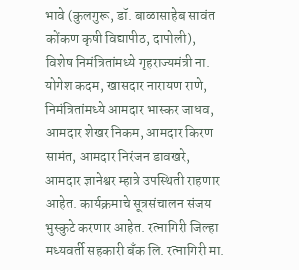भावे (कुलगुरू, डॉ. बाळासाहेब सावंत कोंकण कृषी विद्यापीठ, दापोली), विशेष निमंत्रितांमध्ये गृहराज्यमंत्री ना. योगेश कदम, खासदार नारायण राणे, निमंत्रितांमध्ये आमदार भास्कर जाधव, आमदार शेखर निकम, आमदार किरण सामंत, आमदार निरंजन डावखरे, आमदार ज्ञानेश्वर म्हात्रे उपस्थिती राहणार आहेत. कार्यक्रमाचे सूत्रसंचालन संजय भुस्कुटे करणार आहेत. रत्नागिरी जिल्हा मध्यवर्ती सहकारी बँक लि. रत्नागिरी मा.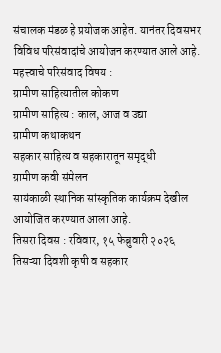संचालक मंडळ हे प्रयोजक आहेत. यानंतर दिवसभर विविध परिसंवादांचे आयोजन करण्यात आले आहे.
महत्त्वाचे परिसंवाद विषय :
ग्रामीण साहित्यातील कोकण
ग्रामीण साहित्य : काल, आज व उद्या
ग्रामीण कथाकथन
सहकार साहित्य व सहकारातून समृद्धी
ग्रामीण कवी संमेलन
सायंकाळी स्थानिक सांस्कृतिक कार्यक्रम देखील आयोजित करण्यात आला आहे.
तिसरा दिवस : रविवार, १५ फेब्रुवारी २०२६
तिसऱ्या दिवशी कृषी व सहकार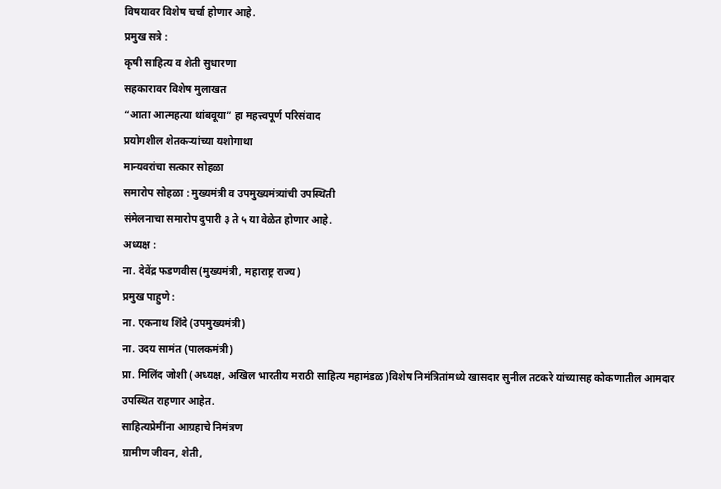विषयावर विशेष चर्चा होणार आहे.
प्रमुख सत्रे :
कृषी साहित्य व शेती सुधारणा
सहकारावर विशेष मुलाखत
“आता आत्महत्या थांबवूया” हा महत्त्वपूर्ण परिसंवाद
प्रयोगशील शेतकऱ्यांच्या यशोगाथा
मान्यवरांचा सत्कार सोहळा
समारोप सोहळा : मुख्यमंत्री व उपमुख्यमंत्र्यांची उपस्थिती
संमेलनाचा समारोप दुपारी ३ ते ५ या वेळेत होणार आहे.
अध्यक्ष :
ना. देवेंद्र फडणवीस(मुख्यमंत्री, महाराष्ट्र राज्य)
प्रमुख पाहुणे :
ना. एकनाथ शिंदे (उपमुख्यमंत्री)
ना. उदय सामंत (पालकमंत्री)
प्रा. मिलिंद जोशी (अध्यक्ष, अखिल भारतीय मराठी साहित्य महामंडळ)विशेष निमंत्रितांमध्ये खासदार सुनील तटकरे यांच्यासह कोकणातील आमदार उपस्थित राहणार आहेत.
साहित्यप्रेमींना आग्रहाचे निमंत्रण
ग्रामीण जीवन, शेती,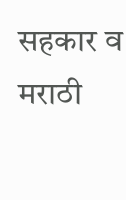सहकार व मराठी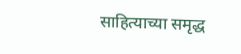साहित्याच्या समृद्ध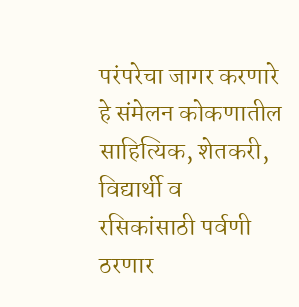परंपरेचा जागर करणारे हे संमेलन कोकणातील साहित्यिक, शेतकरी, विद्यार्थी व रसिकांसाठी पर्वणी ठरणार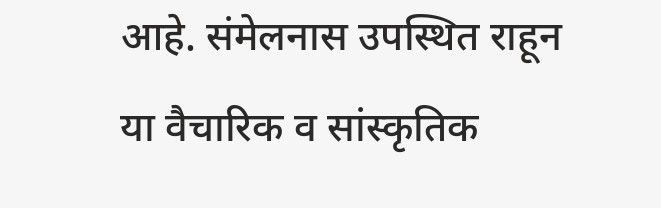आहे. संमेलनास उपस्थित राहून या वैचारिक व सांस्कृतिक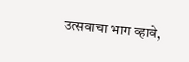उत्सवाचा भाग व्हावे,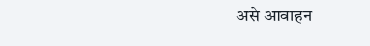असे आवाहन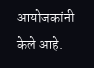आयोजकांनी केले आहे.